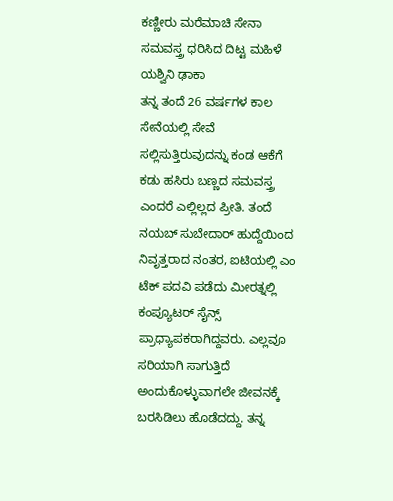ಕಣ್ಣೀರು ಮರೆಮಾಚಿ ಸೇನಾ ಸಮವಸ್ತ್ರ ಧರಿಸಿದ ದಿಟ್ಟ ಮಹಿಳೆ ಯಶ್ವಿನಿ ಢಾಕಾ
ತನ್ನ ತಂದೆ 26 ವರ್ಷಗಳ ಕಾಲ ಸೇನೆಯಲ್ಲಿ ಸೇವೆ ಸಲ್ಲಿಸುತ್ತಿರುವುದನ್ನು ಕಂಡ ಆಕೆಗೆ ಕಡು ಹಸಿರು ಬಣ್ಣದ ಸಮವಸ್ತ್ರ ಎಂದರೆ ಎಲ್ಲಿಲ್ಲದ ಪ್ರೀತಿ. ತಂದೆ ನಯಬ್ ಸುಬೇದಾರ್ ಹುದ್ದೆಯಿಂದ ನಿವೃತ್ತರಾದ ನಂತರ, ಐಟಿಯಲ್ಲಿ ಎಂ ಟೆಕ್ ಪದವಿ ಪಡೆದು ಮೀರತ್ನಲ್ಲಿ ಕಂಪ್ಯೂಟರ್ ಸೈನ್ಸ್ ಪ್ರಾಧ್ಯಾಪಕರಾಗಿದ್ದವರು. ಎಲ್ಲವೂ ಸರಿಯಾಗಿ ಸಾಗುತ್ತಿದೆ ಅಂದುಕೊಳ್ಳುವಾಗಲೇ ಜೀವನಕ್ಕೆ ಬರಸಿಡಿಲು ಹೊಡೆದದ್ದು. ತನ್ನ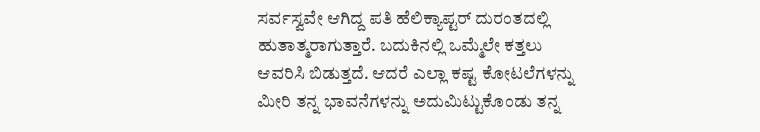ಸರ್ವಸ್ವವೇ ಆಗಿದ್ದ ಪತಿ ಹೆಲಿಕ್ಯಾಪ್ಟರ್ ದುರಂತದಲ್ಲಿ ಹುತಾತ್ಮರಾಗುತ್ತಾರೆ. ಬದುಕಿನಲ್ಲಿ ಒಮ್ಮೆಲೇ ಕತ್ತಲು ಆವರಿಸಿ ಬಿಡುತ್ತದೆ. ಆದರೆ ಎಲ್ಲಾ ಕಷ್ಟ ಕೋಟಲೆಗಳನ್ನು ಮೀರಿ ತನ್ನ ಭಾವನೆಗಳನ್ನು ಅದುಮಿಟ್ಟುಕೊಂಡು ತನ್ನ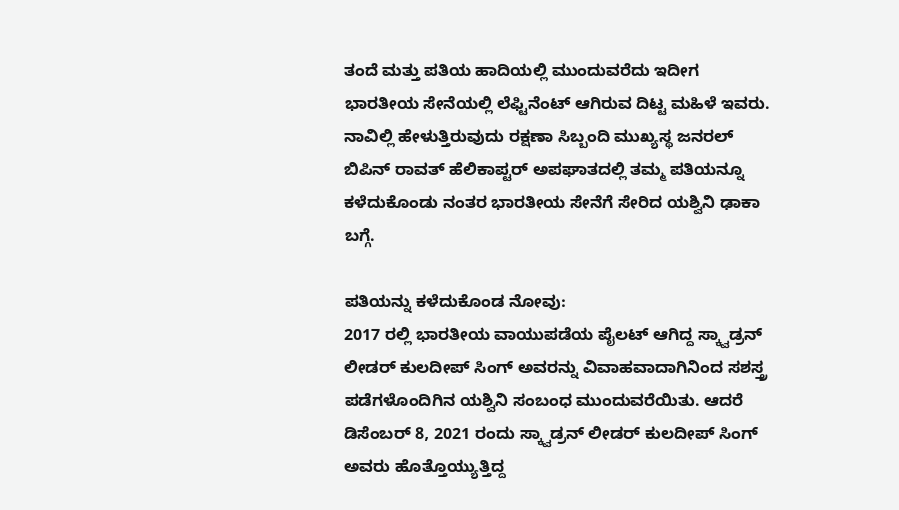ತಂದೆ ಮತ್ತು ಪತಿಯ ಹಾದಿಯಲ್ಲಿ ಮುಂದುವರೆದು ಇದೀಗ ಭಾರತೀಯ ಸೇನೆಯಲ್ಲಿ ಲೆಫ್ಟಿನೆಂಟ್ ಆಗಿರುವ ದಿಟ್ಟ ಮಹಿಳೆ ಇವರು.
ನಾವಿಲ್ಲಿ ಹೇಳುತ್ತಿರುವುದು ರಕ್ಷಣಾ ಸಿಬ್ಬಂದಿ ಮುಖ್ಯಸ್ಥ ಜನರಲ್ ಬಿಪಿನ್ ರಾವತ್ ಹೆಲಿಕಾಪ್ಟರ್ ಅಪಘಾತದಲ್ಲಿ ತಮ್ಮ ಪತಿಯನ್ನೂ ಕಳೆದುಕೊಂಡು ನಂತರ ಭಾರತೀಯ ಸೇನೆಗೆ ಸೇರಿದ ಯಶ್ವಿನಿ ಢಾಕಾ ಬಗ್ಗೆ.

ಪತಿಯನ್ನು ಕಳೆದುಕೊಂಡ ನೋವು:
2017 ರಲ್ಲಿ ಭಾರತೀಯ ವಾಯುಪಡೆಯ ಪೈಲಟ್ ಆಗಿದ್ದ ಸ್ಕ್ವಾಡ್ರನ್ ಲೀಡರ್ ಕುಲದೀಪ್ ಸಿಂಗ್ ಅವರನ್ನು ವಿವಾಹವಾದಾಗಿನಿಂದ ಸಶಸ್ತ್ರ ಪಡೆಗಳೊಂದಿಗಿನ ಯಶ್ವಿನಿ ಸಂಬಂಧ ಮುಂದುವರೆಯಿತು. ಆದರೆ ಡಿಸೆಂಬರ್ 8, 2021 ರಂದು ಸ್ಕ್ವಾಡ್ರನ್ ಲೀಡರ್ ಕುಲದೀಪ್ ಸಿಂಗ್ ಅವರು ಹೊತ್ತೊಯ್ಯುತ್ತಿದ್ದ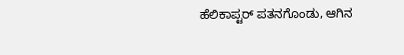ಹೆಲಿಕಾಪ್ಟರ್ ಪತನಗೊಂಡು, ಆಗಿನ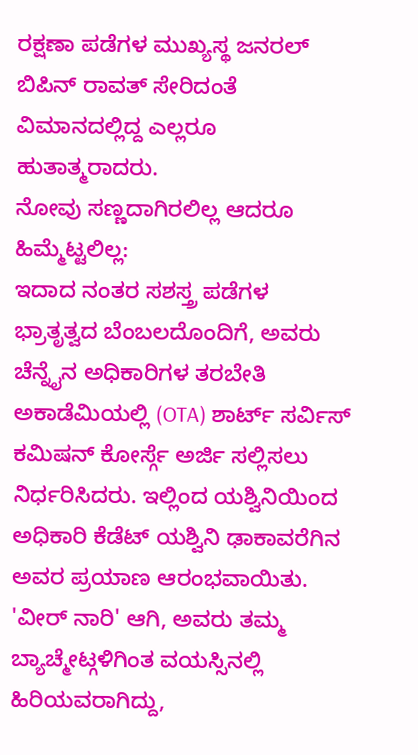ರಕ್ಷಣಾ ಪಡೆಗಳ ಮುಖ್ಯಸ್ಥ ಜನರಲ್ ಬಿಪಿನ್ ರಾವತ್ ಸೇರಿದಂತೆ ವಿಮಾನದಲ್ಲಿದ್ದ ಎಲ್ಲರೂ ಹುತಾತ್ಮರಾದರು.
ನೋವು ಸಣ್ಣದಾಗಿರಲಿಲ್ಲ ಆದರೂ ಹಿಮ್ಮೆಟ್ಟಲಿಲ್ಲ:
ಇದಾದ ನಂತರ ಸಶಸ್ತ್ರ ಪಡೆಗಳ ಭ್ರಾತೃತ್ವದ ಬೆಂಬಲದೊಂದಿಗೆ, ಅವರು ಚೆನ್ನೈನ ಅಧಿಕಾರಿಗಳ ತರಬೇತಿ ಅಕಾಡೆಮಿಯಲ್ಲಿ (OTA) ಶಾರ್ಟ್ ಸರ್ವಿಸ್ ಕಮಿಷನ್ ಕೋರ್ಸ್ಗೆ ಅರ್ಜಿ ಸಲ್ಲಿಸಲು ನಿರ್ಧರಿಸಿದರು. ಇಲ್ಲಿಂದ ಯಶ್ವಿನಿಯಿಂದ ಅಧಿಕಾರಿ ಕೆಡೆಟ್ ಯಶ್ವಿನಿ ಢಾಕಾವರೆಗಿನ ಅವರ ಪ್ರಯಾಣ ಆರಂಭವಾಯಿತು. 'ವೀರ್ ನಾರಿ' ಆಗಿ, ಅವರು ತಮ್ಮ ಬ್ಯಾಚ್ಮೇಟ್ಗಳಿಗಿಂತ ವಯಸ್ಸಿನಲ್ಲಿ ಹಿರಿಯವರಾಗಿದ್ದು,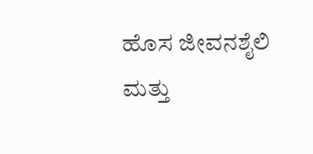ಹೊಸ ಜೀವನಶೈಲಿ ಮತ್ತು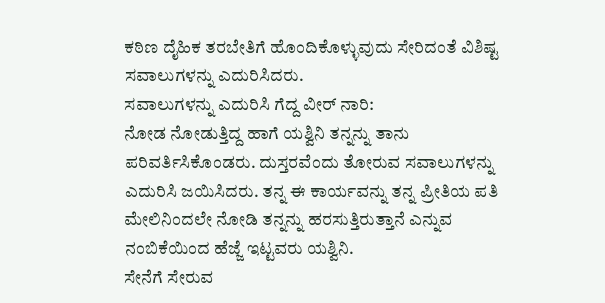ಕಠಿಣ ದೈಹಿಕ ತರಬೇತಿಗೆ ಹೊಂದಿಕೊಳ್ಳುವುದು ಸೇರಿದಂತೆ ವಿಶಿಷ್ಟ ಸವಾಲುಗಳನ್ನು ಎದುರಿಸಿದರು.
ಸವಾಲುಗಳನ್ನು ಎದುರಿಸಿ ಗೆದ್ದ ವೀರ್ ನಾರಿ:
ನೋಡ ನೋಡುತ್ತಿದ್ದ ಹಾಗೆ ಯಶ್ವಿನಿ ತನ್ನನ್ನು ತಾನು ಪರಿವರ್ತಿಸಿಕೊಂಡರು. ದುಸ್ತರವೆಂದು ತೋರುವ ಸವಾಲುಗಳನ್ನು ಎದುರಿಸಿ ಜಯಿಸಿದರು. ತನ್ನ ಈ ಕಾರ್ಯವನ್ನು ತನ್ನ ಪ್ರೀತಿಯ ಪತಿ ಮೇಲಿನಿಂದಲೇ ನೋಡಿ ತನ್ನನ್ನು ಹರಸುತ್ತಿರುತ್ತಾನೆ ಎನ್ನುವ ನಂಬಿಕೆಯಿಂದ ಹೆಜ್ಜೆ ಇಟ್ಟವರು ಯಶ್ವಿನಿ.
ಸೇನೆಗೆ ಸೇರುವ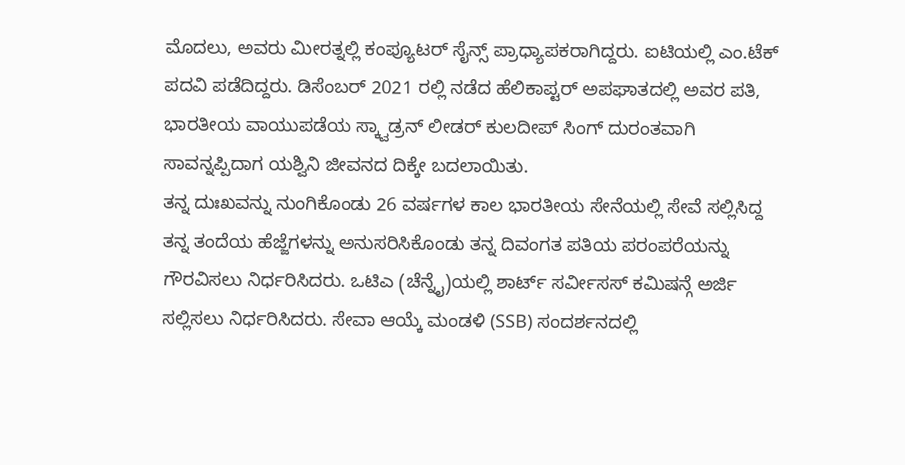ಮೊದಲು, ಅವರು ಮೀರತ್ನಲ್ಲಿ ಕಂಪ್ಯೂಟರ್ ಸೈನ್ಸ್ ಪ್ರಾಧ್ಯಾಪಕರಾಗಿದ್ದರು. ಐಟಿಯಲ್ಲಿ ಎಂ.ಟೆಕ್ ಪದವಿ ಪಡೆದಿದ್ದರು. ಡಿಸೆಂಬರ್ 2021 ರಲ್ಲಿ ನಡೆದ ಹೆಲಿಕಾಪ್ಟರ್ ಅಪಘಾತದಲ್ಲಿ ಅವರ ಪತಿ, ಭಾರತೀಯ ವಾಯುಪಡೆಯ ಸ್ಕ್ವಾಡ್ರನ್ ಲೀಡರ್ ಕುಲದೀಪ್ ಸಿಂಗ್ ದುರಂತವಾಗಿ ಸಾವನ್ನಪ್ಪಿದಾಗ ಯಶ್ವಿನಿ ಜೀವನದ ದಿಕ್ಕೇ ಬದಲಾಯಿತು.
ತನ್ನ ದುಃಖವನ್ನು ನುಂಗಿಕೊಂಡು 26 ವರ್ಷಗಳ ಕಾಲ ಭಾರತೀಯ ಸೇನೆಯಲ್ಲಿ ಸೇವೆ ಸಲ್ಲಿಸಿದ್ದ ತನ್ನ ತಂದೆಯ ಹೆಜ್ಜೆಗಳನ್ನು ಅನುಸರಿಸಿಕೊಂಡು ತನ್ನ ದಿವಂಗತ ಪತಿಯ ಪರಂಪರೆಯನ್ನು ಗೌರವಿಸಲು ನಿರ್ಧರಿಸಿದರು. ಒಟಿಎ (ಚೆನ್ನೈ)ಯಲ್ಲಿ ಶಾರ್ಟ್ ಸರ್ವೀಸಸ್ ಕಮಿಷನ್ಗೆ ಅರ್ಜಿ ಸಲ್ಲಿಸಲು ನಿರ್ಧರಿಸಿದರು. ಸೇವಾ ಆಯ್ಕೆ ಮಂಡಳಿ (SSB) ಸಂದರ್ಶನದಲ್ಲಿ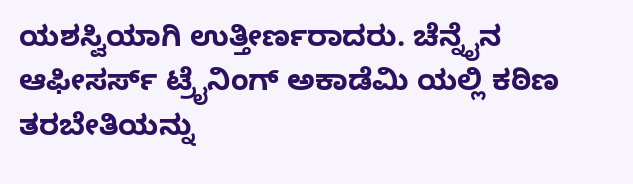ಯಶಸ್ವಿಯಾಗಿ ಉತ್ತೀರ್ಣರಾದರು. ಚೆನ್ನೈನ ಆಫೀಸರ್ಸ್ ಟ್ರೈನಿಂಗ್ ಅಕಾಡೆಮಿ ಯಲ್ಲಿ ಕಠಿಣ ತರಬೇತಿಯನ್ನು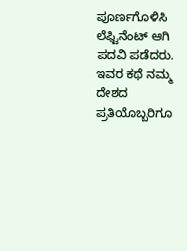ಪೂರ್ಣಗೊಳಿಸಿ ಲೆಫ್ಟಿನೆಂಟ್ ಆಗಿ ಪದವಿ ಪಡೆದರು.
ಇವರ ಕಥೆ ನಮ್ಮ ದೇಶದ ಪ್ರತಿಯೊಬ್ಬರಿಗೂ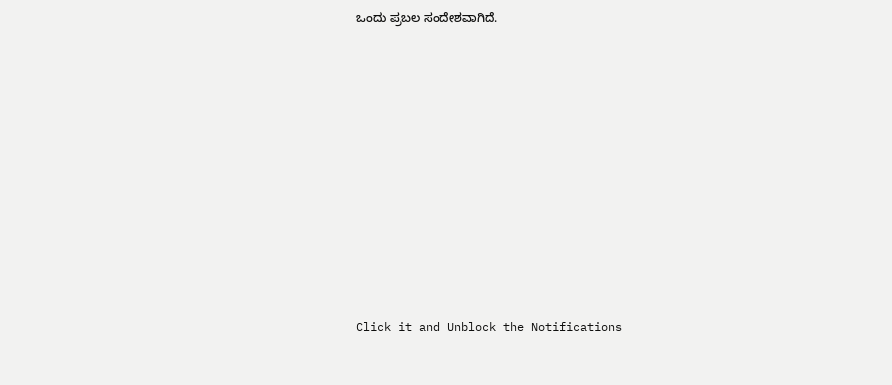ಒಂದು ಪ್ರಬಲ ಸಂದೇಶವಾಗಿದೆ.














Click it and Unblock the Notifications